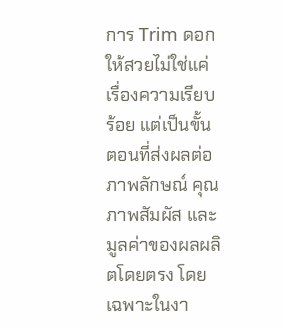การ Trim ดอกให้สวยไม่ใช่แค่เรื่องความเรียบร้อย แต่เป็นขั้นตอนที่ส่งผลต่อภาพลักษณ์ คุณภาพสัมผัส และมูลค่าของผลผลิตโดยตรง โดยเฉพาะในงา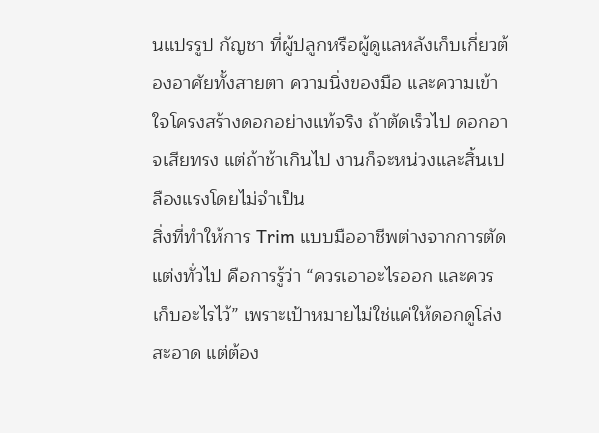นแปรรูป กัญชา ที่ผู้ปลูกหรือผู้ดูแลหลังเก็บเกี่ยวต้องอาศัยทั้งสายตา ความนิ่งของมือ และความเข้าใจโครงสร้างดอกอย่างแท้จริง ถ้าตัดเร็วไป ดอกอาจเสียทรง แต่ถ้าช้าเกินไป งานก็จะหน่วงและสิ้นเปลืองแรงโดยไม่จำเป็น
สิ่งที่ทำให้การ Trim แบบมืออาชีพต่างจากการตัดแต่งทั่วไป คือการรู้ว่า “ควรเอาอะไรออก และควรเก็บอะไรไว้” เพราะเป้าหมายไม่ใช่แค่ให้ดอกดูโล่งสะอาด แต่ต้อง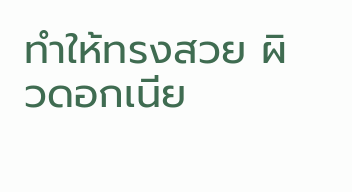ทำให้ทรงสวย ผิวดอกเนีย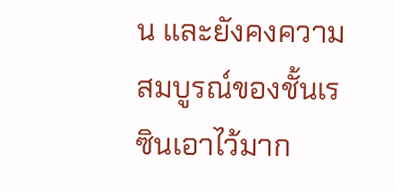น และยังคงความสมบูรณ์ของชั้นเรซินเอาไว้มาก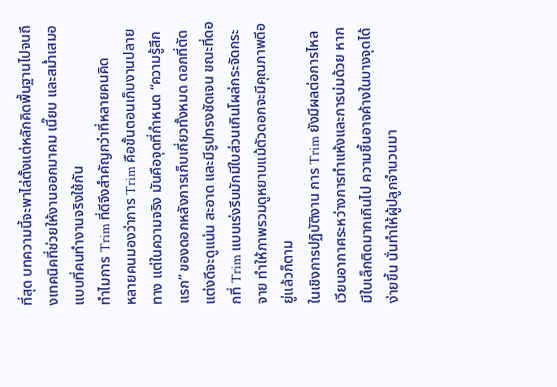ที่สุด บทความนี้จะพาไล่ตั้งแต่หลักคิดพื้นฐานไปจนถึงเทคนิคที่ช่วยให้งานออกมาคม เนี๊ยบ และสม่ำเสมอแบบที่คนทำงานจริงใช้กัน
ทำไมการ Trim ที่ดีจึงสำคัญกว่าที่หลายคนคิด
หลายคนมองว่าการ Trim คือขั้นตอนเก็บงานปลายทาง แต่ในความจริง มันคือจุดที่กำหนด “ความรู้สึกแรก” ของดอกหลังการเก็บเกี่ยวทั้งหมด ดอกที่ตัดแต่งดีจะดูแน่น สะอาด และมีรูปทรงชัดเจน ขณะที่ดอกที่ Trim แบบเร่งรีบมักมีใบส่วนเกินโผล่กระจัดกระจาย ทำให้ภาพรวมดูหยาบแม้ตัวดอกจะมีคุณภาพดีอยู่แล้วก็ตาม
ในเชิงการปฏิบัติงาน การ Trim ยังมีผลต่อการไหลเวียนอากาศระหว่างการทำแห้งและการบ่มด้วย หากมีใบเล็กติดมากเกินไป ความชื้นอาจค้างในบางจุดได้ง่ายขึ้น นั่นทำให้ผู้ปลูกจำนวนมา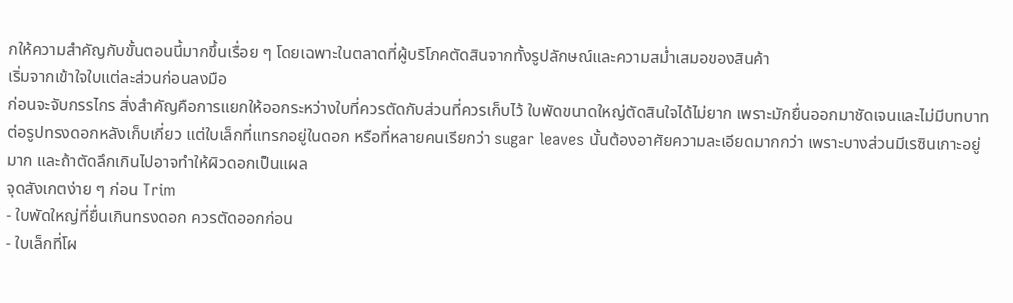กให้ความสำคัญกับขั้นตอนนี้มากขึ้นเรื่อย ๆ โดยเฉพาะในตลาดที่ผู้บริโภคตัดสินจากทั้งรูปลักษณ์และความสม่ำเสมอของสินค้า
เริ่มจากเข้าใจใบแต่ละส่วนก่อนลงมือ
ก่อนจะจับกรรไกร สิ่งสำคัญคือการแยกให้ออกระหว่างใบที่ควรตัดกับส่วนที่ควรเก็บไว้ ใบพัดขนาดใหญ่ตัดสินใจได้ไม่ยาก เพราะมักยื่นออกมาชัดเจนและไม่มีบทบาทต่อรูปทรงดอกหลังเก็บเกี่ยว แต่ใบเล็กที่แทรกอยู่ในดอก หรือที่หลายคนเรียกว่า sugar leaves นั้นต้องอาศัยความละเอียดมากกว่า เพราะบางส่วนมีเรซินเกาะอยู่มาก และถ้าตัดลึกเกินไปอาจทำให้ผิวดอกเป็นแผล
จุดสังเกตง่าย ๆ ก่อน Trim
- ใบพัดใหญ่ที่ยื่นเกินทรงดอก ควรตัดออกก่อน
- ใบเล็กที่โผ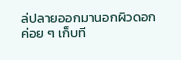ล่ปลายออกมานอกผิวดอก ค่อย ๆ เก็บที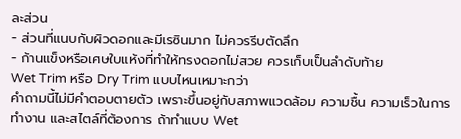ละส่วน
- ส่วนที่แนบกับผิวดอกและมีเรซินมาก ไม่ควรรีบตัดลึก
- ก้านแข็งหรือเศษใบแห้งที่ทำให้ทรงดอกไม่สวย ควรเก็บเป็นลำดับท้าย
Wet Trim หรือ Dry Trim แบบไหนเหมาะกว่า
คำถามนี้ไม่มีคำตอบตายตัว เพราะขึ้นอยู่กับสภาพแวดล้อม ความชื้น ความเร็วในการทำงาน และสไตล์ที่ต้องการ ถ้าทำแบบ Wet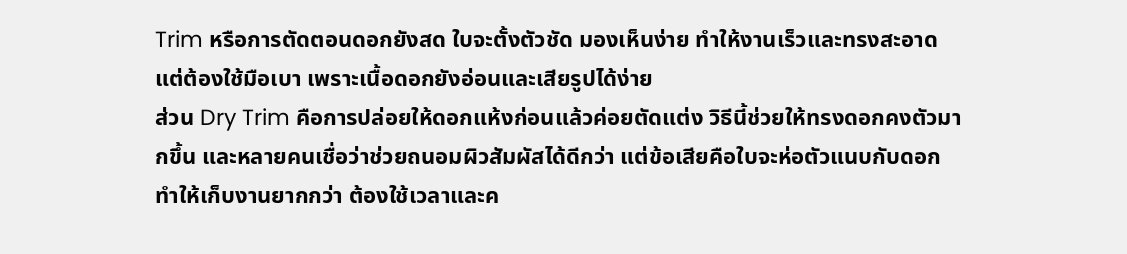Trim หรือการตัดตอนดอกยังสด ใบจะตั้งตัวชัด มองเห็นง่าย ทำให้งานเร็วและทรงสะอาด แต่ต้องใช้มือเบา เพราะเนื้อดอกยังอ่อนและเสียรูปได้ง่าย
ส่วน Dry Trim คือการปล่อยให้ดอกแห้งก่อนแล้วค่อยตัดแต่ง วิธีนี้ช่วยให้ทรงดอกคงตัวมากขึ้น และหลายคนเชื่อว่าช่วยถนอมผิวสัมผัสได้ดีกว่า แต่ข้อเสียคือใบจะห่อตัวแนบกับดอก ทำให้เก็บงานยากกว่า ต้องใช้เวลาและค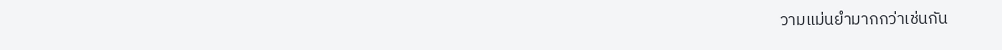วามแม่นยำมากกว่าเช่นกัน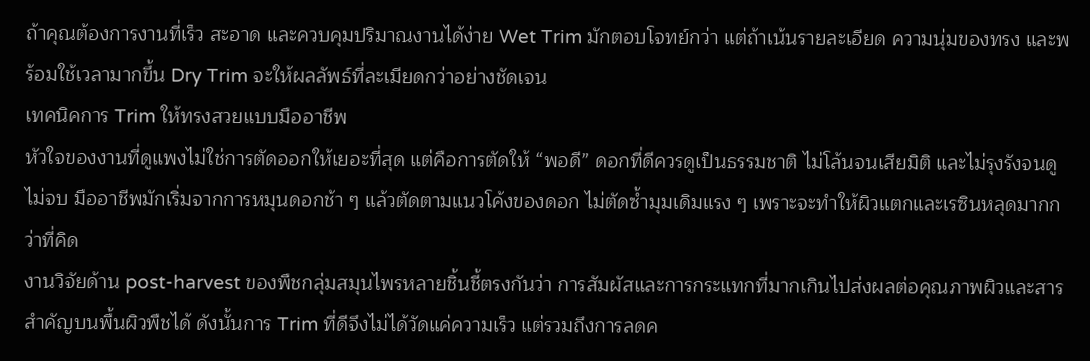ถ้าคุณต้องการงานที่เร็ว สะอาด และควบคุมปริมาณงานได้ง่าย Wet Trim มักตอบโจทย์กว่า แต่ถ้าเน้นรายละเอียด ความนุ่มของทรง และพร้อมใช้เวลามากขึ้น Dry Trim จะให้ผลลัพธ์ที่ละเมียดกว่าอย่างชัดเจน
เทคนิคการ Trim ให้ทรงสวยแบบมืออาชีพ
หัวใจของงานที่ดูแพงไม่ใช่การตัดออกให้เยอะที่สุด แต่คือการตัดให้ “พอดี” ดอกที่ดีควรดูเป็นธรรมชาติ ไม่โล้นจนเสียมิติ และไม่รุงรังจนดูไม่จบ มืออาชีพมักเริ่มจากการหมุนดอกช้า ๆ แล้วตัดตามแนวโค้งของดอก ไม่ตัดซ้ำมุมเดิมแรง ๆ เพราะจะทำให้ผิวแตกและเรซินหลุดมากกว่าที่คิด
งานวิจัยด้าน post-harvest ของพืชกลุ่มสมุนไพรหลายชิ้นชี้ตรงกันว่า การสัมผัสและการกระแทกที่มากเกินไปส่งผลต่อคุณภาพผิวและสารสำคัญบนพื้นผิวพืชได้ ดังนั้นการ Trim ที่ดีจึงไม่ได้วัดแค่ความเร็ว แต่รวมถึงการลดค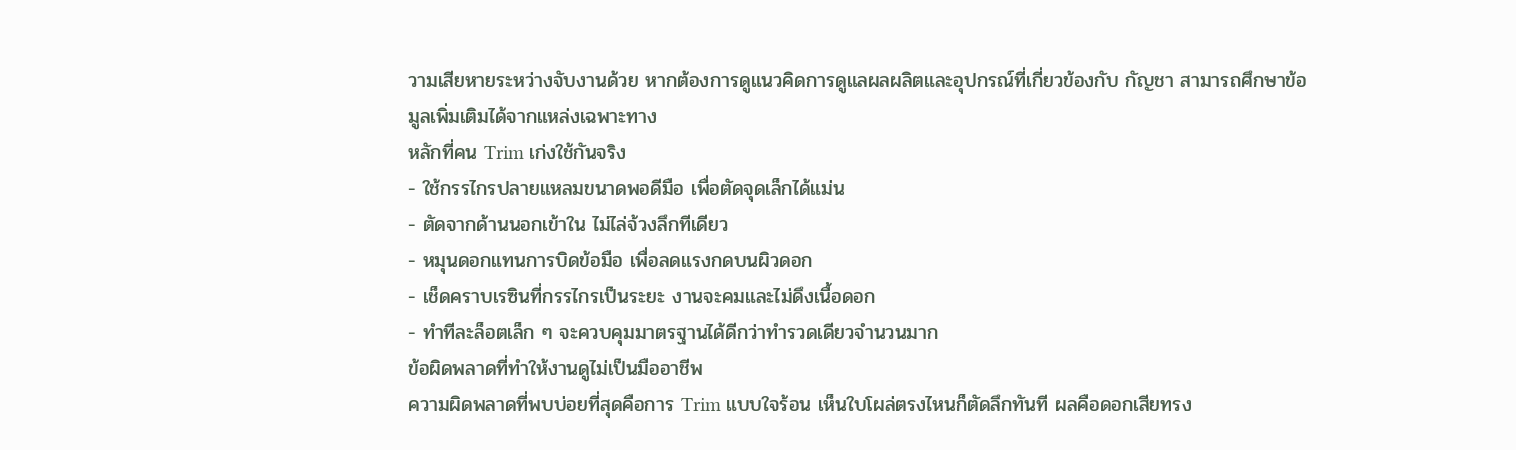วามเสียหายระหว่างจับงานด้วย หากต้องการดูแนวคิดการดูแลผลผลิตและอุปกรณ์ที่เกี่ยวข้องกับ กัญชา สามารถศึกษาข้อมูลเพิ่มเติมได้จากแหล่งเฉพาะทาง
หลักที่คน Trim เก่งใช้กันจริง
- ใช้กรรไกรปลายแหลมขนาดพอดีมือ เพื่อตัดจุดเล็กได้แม่น
- ตัดจากด้านนอกเข้าใน ไม่ไล่จ้วงลึกทีเดียว
- หมุนดอกแทนการบิดข้อมือ เพื่อลดแรงกดบนผิวดอก
- เช็ดคราบเรซินที่กรรไกรเป็นระยะ งานจะคมและไม่ดึงเนื้อดอก
- ทำทีละล็อตเล็ก ๆ จะควบคุมมาตรฐานได้ดีกว่าทำรวดเดียวจำนวนมาก
ข้อผิดพลาดที่ทำให้งานดูไม่เป็นมืออาชีพ
ความผิดพลาดที่พบบ่อยที่สุดคือการ Trim แบบใจร้อน เห็นใบโผล่ตรงไหนก็ตัดลึกทันที ผลคือดอกเสียทรง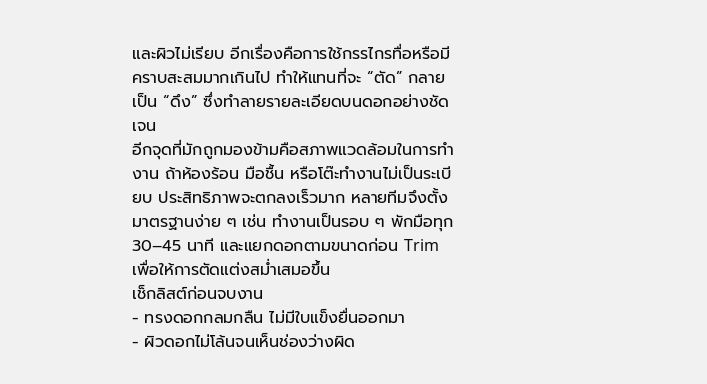และผิวไม่เรียบ อีกเรื่องคือการใช้กรรไกรทื่อหรือมีคราบสะสมมากเกินไป ทำให้แทนที่จะ “ตัด” กลายเป็น “ดึง” ซึ่งทำลายรายละเอียดบนดอกอย่างชัดเจน
อีกจุดที่มักถูกมองข้ามคือสภาพแวดล้อมในการทำงาน ถ้าห้องร้อน มือชื้น หรือโต๊ะทำงานไม่เป็นระเบียบ ประสิทธิภาพจะตกลงเร็วมาก หลายทีมจึงตั้งมาตรฐานง่าย ๆ เช่น ทำงานเป็นรอบ ๆ พักมือทุก 30–45 นาที และแยกดอกตามขนาดก่อน Trim เพื่อให้การตัดแต่งสม่ำเสมอขึ้น
เช็กลิสต์ก่อนจบงาน
- ทรงดอกกลมกลืน ไม่มีใบแข็งยื่นออกมา
- ผิวดอกไม่โล้นจนเห็นช่องว่างผิด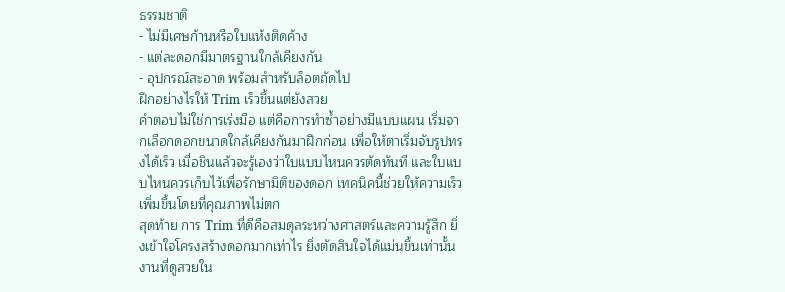ธรรมชาติ
- ไม่มีเศษก้านหรือใบแห้งติดค้าง
- แต่ละดอกมีมาตรฐานใกล้เคียงกัน
- อุปกรณ์สะอาด พร้อมสำหรับล็อตถัดไป
ฝึกอย่างไรให้ Trim เร็วขึ้นแต่ยังสวย
คำตอบไม่ใช่การเร่งมือ แต่คือการทำซ้ำอย่างมีแบบแผน เริ่มจากเลือกดอกขนาดใกล้เคียงกันมาฝึกก่อน เพื่อให้ตาเริ่มจับรูปทรงได้เร็ว เมื่อชินแล้วจะรู้เองว่าใบแบบไหนควรตัดทันที และใบแบบไหนควรเก็บไว้เพื่อรักษามิติของดอก เทคนิคนี้ช่วยให้ความเร็วเพิ่มขึ้นโดยที่คุณภาพไม่ตก
สุดท้าย การ Trim ที่ดีคือสมดุลระหว่างศาสตร์และความรู้สึก ยิ่งเข้าใจโครงสร้างดอกมากเท่าไร ยิ่งตัดสินใจได้แม่นขึ้นเท่านั้น งานที่ดูสวยใน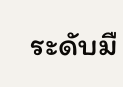ระดับมื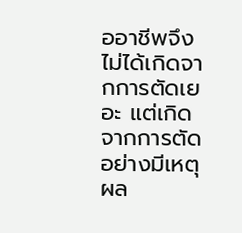ออาชีพจึงไม่ได้เกิดจากการตัดเยอะ แต่เกิดจากการตัดอย่างมีเหตุผล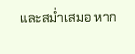และสม่ำเสมอ หาก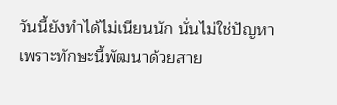วันนี้ยังทำได้ไม่เนียนนัก นั่นไม่ใช่ปัญหา เพราะทักษะนี้พัฒนาด้วยสาย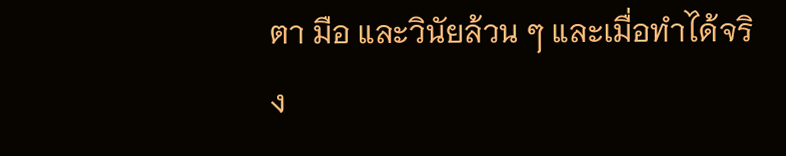ตา มือ และวินัยล้วน ๆ และเมื่อทำได้จริง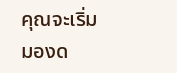คุณจะเริ่มมองด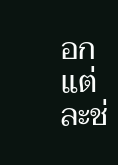อกแต่ละช่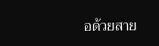อด้วยสาย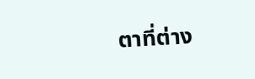ตาที่ต่าง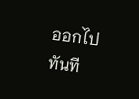ออกไปทันที